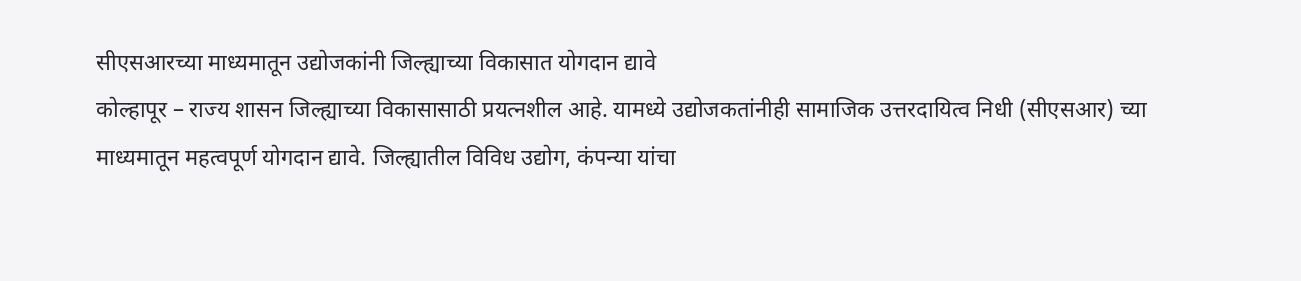सीएसआरच्या माध्यमातून उद्योजकांनी जिल्ह्याच्या विकासात योगदान द्यावे
कोल्हापूर – राज्य शासन जिल्ह्याच्या विकासासाठी प्रयत्नशील आहे. यामध्ये उद्योजकतांनीही सामाजिक उत्तरदायित्व निधी (सीएसआर) च्या माध्यमातून महत्वपूर्ण योगदान द्यावे. जिल्ह्यातील विविध उद्योग, कंपन्या यांचा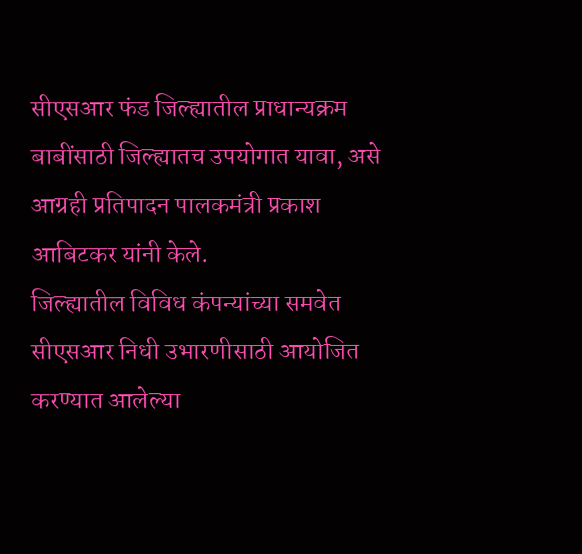सीएसआर फंड जिल्ह्यातील प्राधान्यक्रम बाबींसाठी जिल्ह्यातच उपयोगात यावा, असे आग्रही प्रतिपादन पालकमंत्री प्रकाश आबिटकर यांनी केले.
जिल्ह्यातील विविध कंपन्यांच्या समवेत सीएसआर निधी उभारणीसाठी आयोजित करण्यात आलेल्या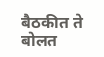बैठकीत ते बोलत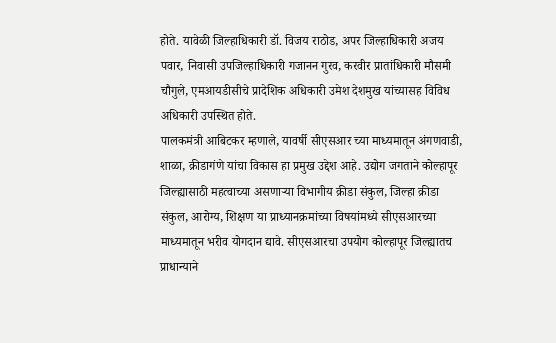होते. यावेळी जिल्हाधिकारी डॉ. विजय राठोड, अपर जिल्हाधिकारी अजय पवार, निवासी उपजिल्हाधिकारी गजानन गुरव, करवीर प्रातांधिकारी मौसमी चौगुले, एमआयडीसीचे प्रादेशिक अधिकारी उमेश देशमुख यांच्यासह विविध अधिकारी उपस्थित होते.
पालकमंत्री आबिटकर म्हणाले, यावर्षी सीएसआर च्या माध्यमातून अंगणवाडी, शाळा, क्रीडागंणे यांचा विकास हा प्रमुख उद्देश आहे. उद्योग जगताने कोल्हापूर जिल्ह्यासाठी महत्वाच्या असणाऱ्या विभागीय क्रीडा संकुल, जिल्हा क्रीडा संकुल, आरोग्य, शिक्षण या प्राध्यानक्रमांच्या विषयांमध्ये सीएसआरच्या माध्यमातून भरीव योगदान द्यावे. सीएसआरचा उपयोग कोल्हापूर जिल्ह्यातच प्राधान्याने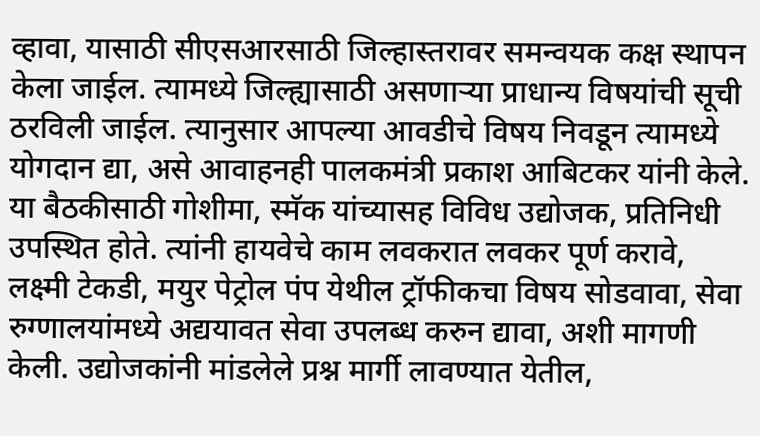व्हावा, यासाठी सीएसआरसाठी जिल्हास्तरावर समन्वयक कक्ष स्थापन केला जाईल. त्यामध्ये जिल्ह्यासाठी असणाऱ्या प्राधान्य विषयांची सूची ठरविली जाईल. त्यानुसार आपल्या आवडीचे विषय निवडून त्यामध्ये योगदान द्या, असे आवाहनही पालकमंत्री प्रकाश आबिटकर यांनी केले.
या बैठकीसाठी गोशीमा, स्मॅक यांच्यासह विविध उद्योजक, प्रतिनिधी उपस्थित होते. त्यांनी हायवेचे काम लवकरात लवकर पूर्ण करावे, लक्ष्मी टेकडी, मयुर पेट्रोल पंप येथील ट्रॉफीकचा विषय सोडवावा, सेवा रुग्णालयांमध्ये अद्ययावत सेवा उपलब्ध करुन द्यावा, अशी मागणी केली. उद्योजकांनी मांडलेले प्रश्न मार्गी लावण्यात येतील,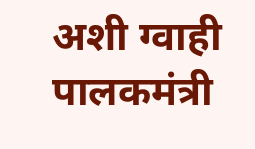अशी ग्वाही पालकमंत्री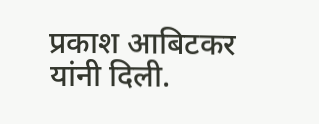प्रकाश आबिटकर यांनी दिली.